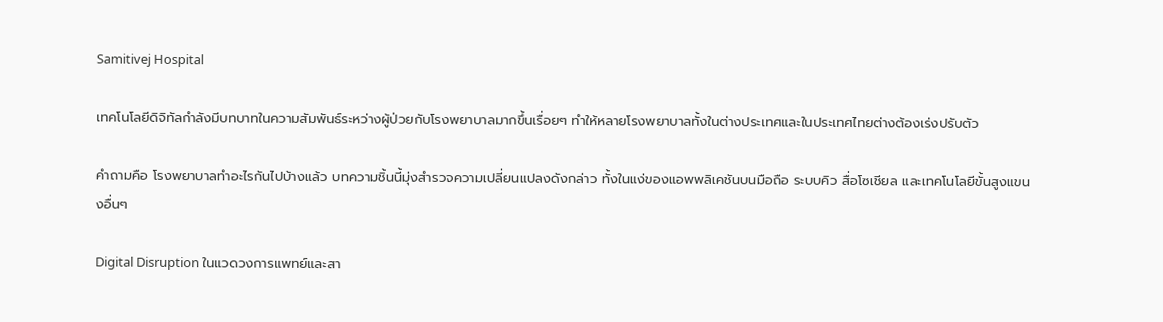Samitivej Hospital

เทคโนโลยีดิจิทัลกำลังมีบทบาทในความสัมพันธ์ระหว่างผู้ป่วยกับโรงพยาบาลมากขึ้นเรื่อยๆ ทำให้หลายโรงพยาบาลทั้งในต่างประเทศและในประเทศไทยต่างต้องเร่งปรับตัว

คำถามคือ โรงพยาบาลทำอะไรกันไปบ้างแล้ว บทความชิ้นนี้มุ่งสำรวจความเปลี่ยนแปลงดังกล่าว ทั้งในแง่ของแอพพลิเคชันบนมือถือ ระบบคิว สื่อโซเชียล และเทคโนโลยีขั้นสูงแขนงอื่นๆ

Digital Disruption ในแวดวงการแพทย์และสา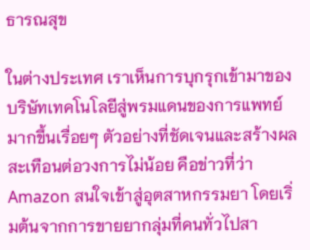ธารณสุข

ในต่างประเทศ เราเห็นการบุกรุกเข้ามาของบริษัทเทคโนโลยีสู่พรมแดนของการแพทย์มากขึ้นเรื่อยๆ ตัวอย่างที่ชัดเจนและสร้างผลสะเทือนต่อวงการไม่น้อย คือข่าวที่ว่า Amazon สนใจเข้าสู่อุตสาหกรรมยา โดยเริ่มต้นจากการขายยากลุ่มที่คนทั่วไปสา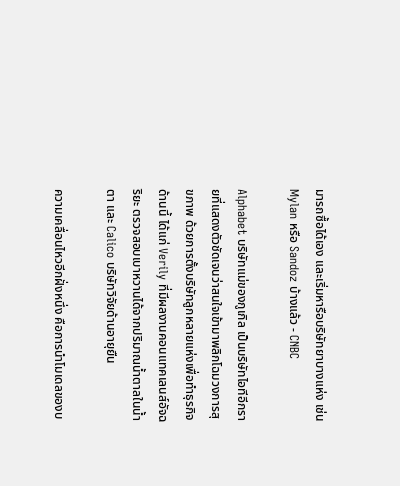มารถซื้อได้เอง และเริ่มหารือบริษัทยาบางแห่ง เช่น Mylan หรือ Sandoz บ้างแล้ว - CNBC

Alphabet บริษัทแม่ของกูเกิล เป็นบริษัทไอทีอีกรายที่แสดงตัวชัดเจนว่าสนใจเข้ามาพลิกโฉมวงการสุขภาพ ด้วยการตั้งบริษัทลูกหลายแห่งเพื่อทำธุรกิจด้านนี้ ได้แก่ Verily ที่มีผลงานคอนแทคเลนส์อัจฉริยะ ตรวจสอบเบาหวานได้จากปริมาณน้ำตาลในน้ำตา และ Calico บริษัทวิจัยด้านอายุยืน

ความเคลื่อนไหวอีกฝั่งหนึ่ง คือการนำโมเดลของบ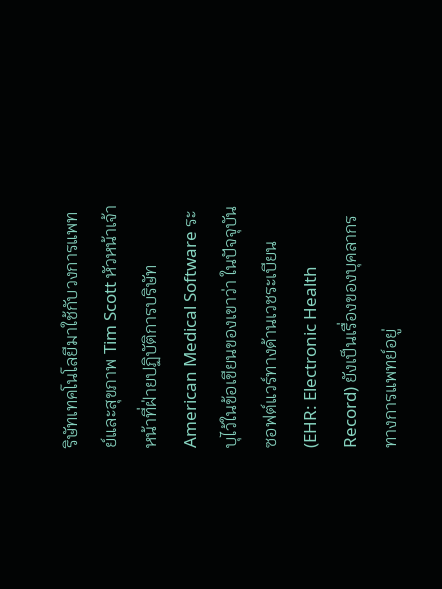ริษัทเทคโนโลยีมาใช้กับวงการแพทย์และสุขภาพ Tim Scott หัวหน้าเจ้าหน้าที่ฝ่ายปฏิบัติการบริษัท American Medical Software ระบุไว้ในข้อเขียนของเขาว่า ในปัจจุบันซอฟต์แวร์ทางด้านเวชระเบียน (EHR: Electronic Health Record) ยังเป็นเรื่องของบุคลากรทางการแพทย์อยู่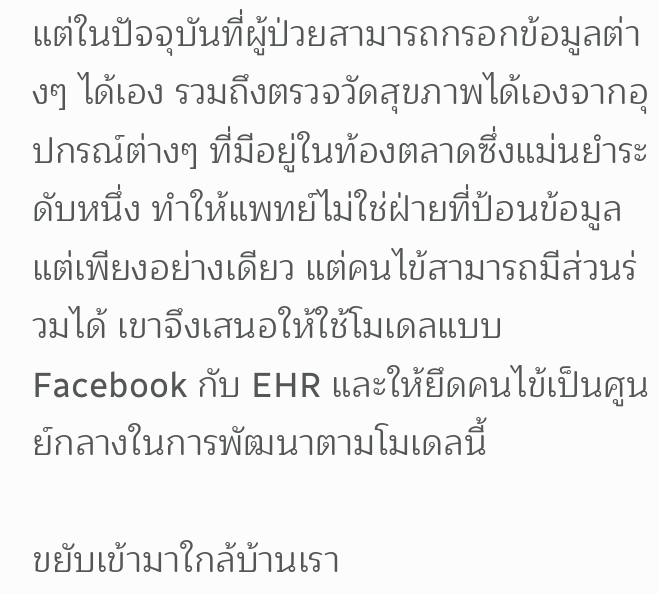แต่ในปัจจุบันที่ผู้ป่วยสามารถกรอกข้อมูลต่างๆ ได้เอง รวมถึงตรวจวัดสุขภาพได้เองจากอุปกรณ์ต่างๆ ที่มีอยู่ในท้องตลาดซึ่งแม่นยำระดับหนึ่ง ทำให้แพทย์ไม่ใช่ฝ่ายที่ป้อนข้อมูลแต่เพียงอย่างเดียว แต่คนไข้สามารถมีส่วนร่วมได้ เขาจึงเสนอให้ใช้โมเดลแบบ Facebook กับ EHR และให้ยึดคนไข้เป็นศูนย์กลางในการพัฒนาตามโมเดลนี้

ขยับเข้ามาใกล้บ้านเรา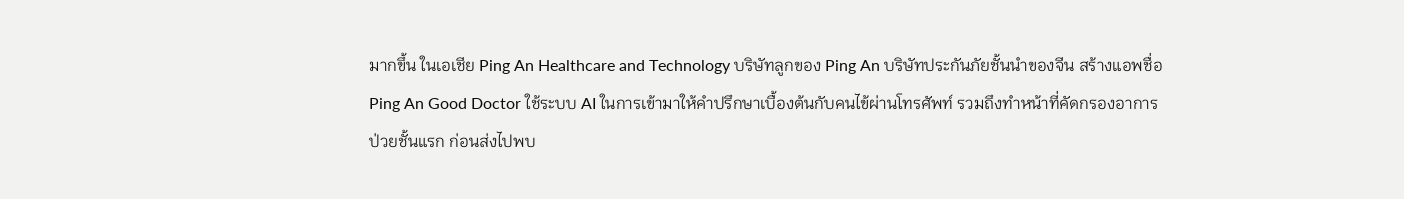มากขึ้น ในเอเชีย Ping An Healthcare and Technology บริษัทลูกของ Ping An บริษัทประกันภัยชั้นนำของจีน สร้างแอพชื่อ Ping An Good Doctor ใช้ระบบ AI ในการเข้ามาให้คำปรึกษาเบื้องต้นกับคนไข้ผ่านโทรศัพท์ รวมถึงทำหน้าที่คัดกรองอาการป่วยชั้นแรก ก่อนส่งไปพบ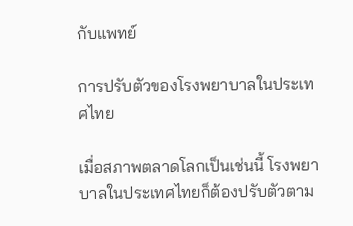กับแพทย์

การปรับตัวของโรงพยาบาลในประเทศไทย

เมื่อสภาพตลาดโลกเป็นเช่นนี้ โรงพยาบาลในประเทศไทยก็ต้องปรับตัวตาม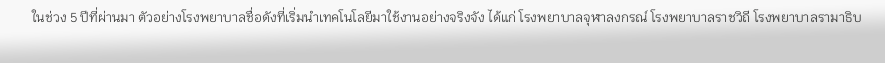ในช่วง 5 ปีที่ผ่านมา ตัวอย่างโรงพยาบาลชื่อดังที่เริ่มนำเทคโนโลยีมาใช้งานอย่างจริงจัง ได้แก่ โรงพยาบาลจุฬาลงกรณ์ โรงพยาบาลราชวิถี โรงพยาบาลรามาธิบ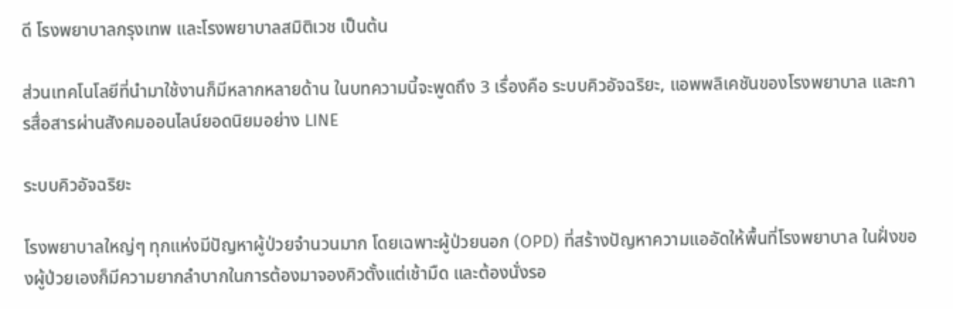ดี โรงพยาบาลกรุงเทพ และโรงพยาบาลสมิติเวช เป็นต้น

ส่วนเทคโนโลยีที่นำมาใช้งานก็มีหลากหลายด้าน ในบทความนี้จะพูดถึง 3 เรื่องคือ ระบบคิวอัจฉริยะ, แอพพลิเคชันของโรงพยาบาล และการสื่อสารผ่านสังคมออนไลน์ยอดนิยมอย่าง LINE

ระบบคิวอัจฉริยะ

โรงพยาบาลใหญ่ๆ ทุกแห่งมีปัญหาผู้ป่วยจำนวนมาก โดยเฉพาะผู้ป่วยนอก (OPD) ที่สร้างปัญหาความแออัดให้พื้นที่โรงพยาบาล ในฝั่งของผู้ป่วยเองก็มีความยากลำบากในการต้องมาจองคิวตั้งแต่เช้ามืด และต้องนั่งรอ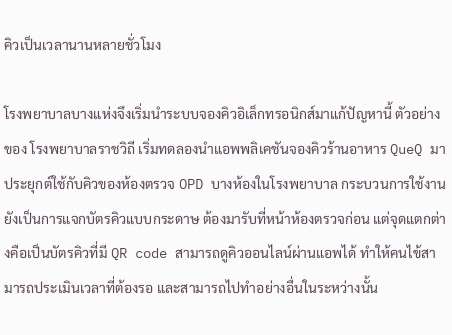คิวเป็นเวลานานหลายชั่วโมง

โรงพยาบาลบางแห่งจึงเริ่มนำระบบจองคิวอิเล็กทรอนิกส์มาแก้ปัญหานี้ ตัวอย่างของ โรงพยาบาลราชวิถี เริ่มทดลองนำแอพพลิเคชันจองคิวร้านอาหาร QueQ มาประยุกต์ใช้กับคิวของห้องตรวจ OPD บางห้องในโรงพยาบาล กระบวนการใช้งานยังเป็นการแจกบัตรคิวแบบกระดาษ ต้องมารับที่หน้าห้องตรวจก่อน แต่จุดแตกต่างคือเป็นบัตรคิวที่มี QR code สามารถดูคิวออนไลน์ผ่านแอพได้ ทำให้คนไข้สามารถประเมินเวลาที่ต้องรอ และสามารถไปทำอย่างอื่นในระหว่างนั้น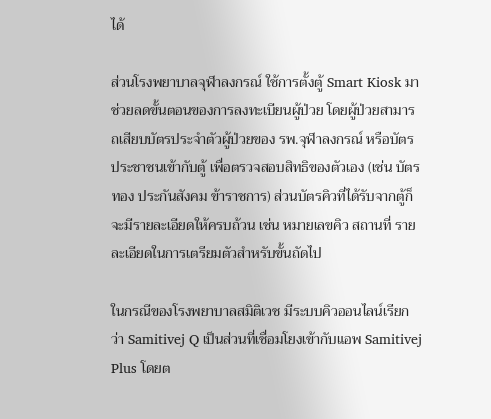ได้

ส่วนโรงพยาบาลจุฬาลงกรณ์ ใช้การตั้งตู้ Smart Kiosk มาช่วยลดขั้นตอนของการลงทะเบียนผู้ป่วย โดยผู้ป่วยสามารถเสียบบัตรประจำตัวผู้ป่วยของ รพ.จุฬาลงกรณ์ หรือบัตรประชาชนเข้ากับตู้ เพื่อตรวจสอบสิทธิของตัวเอง (เช่น บัตรทอง ประกันสังคม ข้าราชการ) ส่วนบัตรคิวที่ได้รับจากตู้ก็จะมีรายละเอียดให้ครบถ้วน เช่น หมายเลขคิว สถานที่ รายละเอียดในการเตรียมตัวสำหรับขั้นถัดไป

ในกรณีของโรงพยาบาลสมิติเวช มีระบบคิวออนไลน์เรียกว่า Samitivej Q เป็นส่วนที่เชื่อมโยงเข้ากับแอพ Samitivej Plus โดยต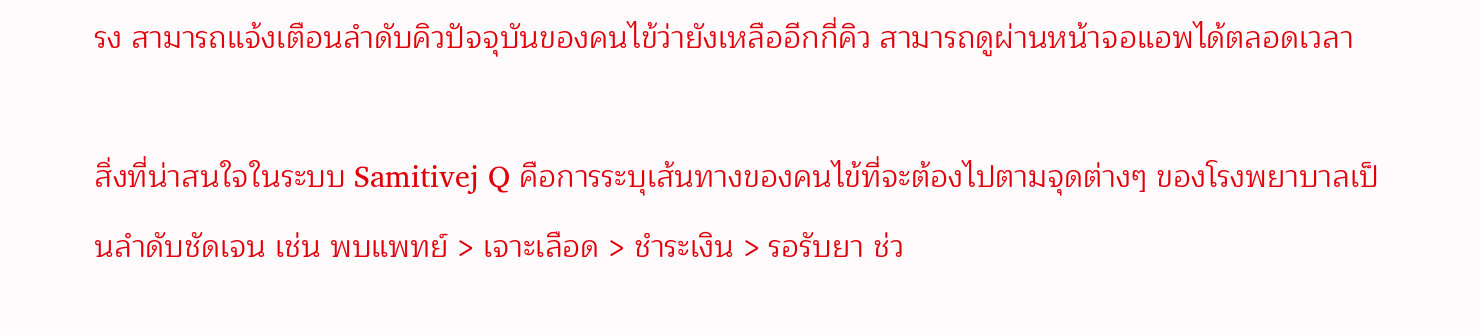รง สามารถแจ้งเตือนลำดับคิวปัจจุบันของคนไข้ว่ายังเหลืออีกกี่คิว สามารถดูผ่านหน้าจอแอพได้ตลอดเวลา

สิ่งที่น่าสนใจในระบบ Samitivej Q คือการระบุเส้นทางของคนไข้ที่จะต้องไปตามจุดต่างๆ ของโรงพยาบาลเป็นลำดับชัดเจน เช่น พบแพทย์ > เจาะเลือด > ชำระเงิน > รอรับยา ช่ว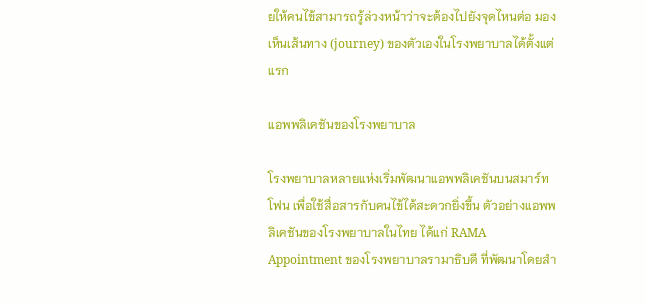ยให้คนไข้สามารถรู้ล่วงหน้าว่าจะต้องไปยังจุดไหนต่อ มองเห็นเส้นทาง (journey) ของตัวเองในโรงพยาบาลได้ตั้งแต่แรก

แอพพลิเคชันของโรงพยาบาล

โรงพยาบาลหลายแห่งเริ่มพัฒนาแอพพลิเคชันบนสมาร์ทโฟน เพื่อใช้สื่อสารกับคนไข้ได้สะดวกยิ่งขึ้น ตัวอย่างแอพพลิเคชันของโรงพยาบาลในไทย ได้แก่ RAMA Appointment ของโรงพยาบาลรามาธิบดี ที่พัฒนาโดยสำ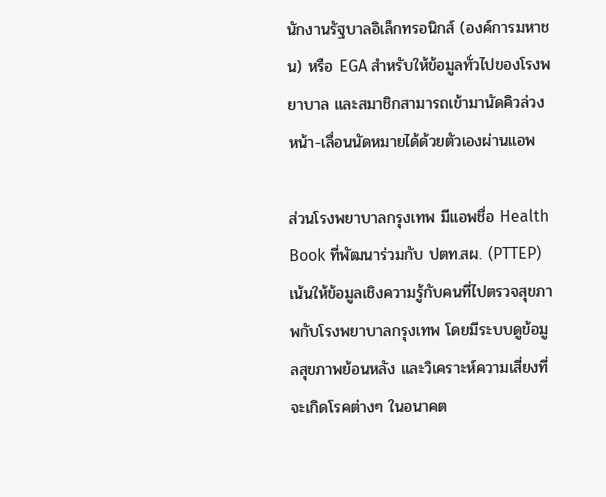นักงานรัฐบาลอิเล็กทรอนิกส์ (องค์การมหาชน) หรือ EGA สำหรับให้ข้อมูลทั่วไปของโรงพยาบาล และสมาชิกสามารถเข้ามานัดคิวล่วงหน้า-เลื่อนนัดหมายได้ด้วยตัวเองผ่านแอพ

ส่วนโรงพยาบาลกรุงเทพ มีแอพชื่อ Health Book ที่พัฒนาร่วมกับ ปตท.สผ. (PTTEP) เน้นให้ข้อมูลเชิงความรู้กับคนที่ไปตรวจสุขภาพกับโรงพยาบาลกรุงเทพ โดยมีระบบดูข้อมูลสุขภาพย้อนหลัง และวิเคราะห์ความเสี่ยงที่จะเกิดโรคต่างๆ ในอนาคต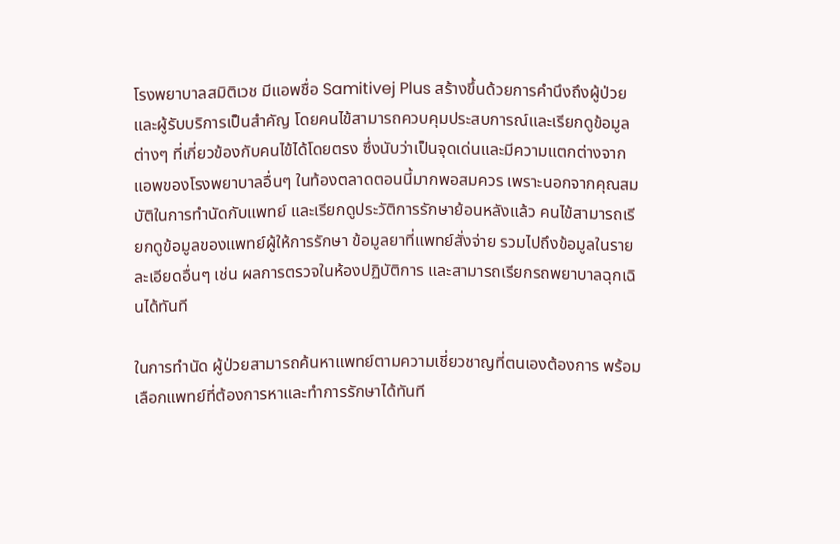โรงพยาบาลสมิติเวช มีแอพชื่อ Samitivej Plus สร้างขึ้นด้วยการคำนึงถึงผู้ป่วยและผู้รับบริการเป็นสำคัญ โดยคนไข้สามารถควบคุมประสบการณ์และเรียกดูข้อมูลต่างๆ ที่เกี่ยวข้องกับคนไข้ได้โดยตรง ซึ่งนับว่าเป็นจุดเด่นและมีความแตกต่างจากแอพของโรงพยาบาลอื่นๆ ในท้องตลาดตอนนี้มากพอสมควร เพราะนอกจากคุณสมบัติในการทำนัดกับแพทย์ และเรียกดูประวัติการรักษาย้อนหลังแล้ว คนไข้สามารถเรียกดูข้อมูลของแพทย์ผู้ให้การรักษา ข้อมูลยาที่แพทย์สั่งจ่าย รวมไปถึงข้อมูลในรายละเอียดอื่นๆ เช่น ผลการตรวจในห้องปฏิบัติการ และสามารถเรียกรถพยาบาลฉุกเฉินได้ทันที

ในการทำนัด ผู้ป่วยสามารถค้นหาแพทย์ตามความเชี่ยวชาญที่ตนเองต้องการ พร้อมเลือกแพทย์ที่ต้องการหาและทำการรักษาได้ทันที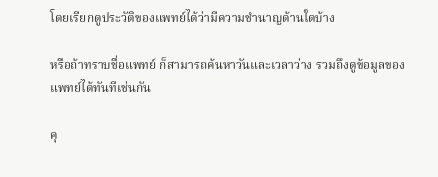โดยเรียกดูประวัติของแพทย์ได้ว่ามีความชำนาญด้านใดบ้าง

หรือถ้าทราบชื่อแพทย์ ก็สามารถค้นหาวันและเวลาว่าง รวมถึงดูข้อมูลของแพทย์ได้ทันทีเช่นกัน

คุ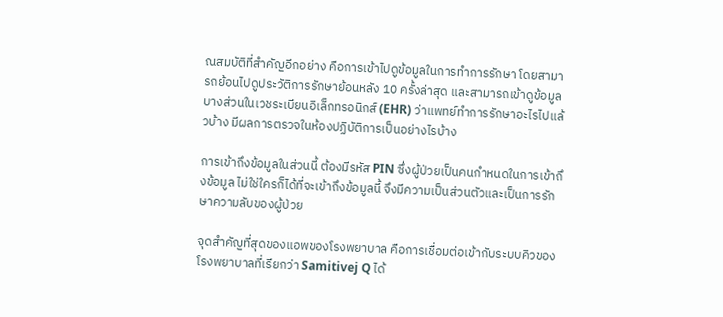ณสมบัติที่สำคัญอีกอย่าง คือการเข้าไปดูข้อมูลในการทำการรักษา โดยสามารถย้อนไปดูประวัติการรักษาย้อนหลัง 10 ครั้งล่าสุด และสามารถเข้าดูข้อมูลบางส่วนในเวชระเบียนอิเล็กทรอนิกส์ (EHR) ว่าแพทย์ทำการรักษาอะไรไปแล้วบ้าง มีผลการตรวจในห้องปฏิบัติการเป็นอย่างไรบ้าง

การเข้าถึงข้อมูลในส่วนนี้ ต้องมีรหัส PIN ซึ่งผู้ป่วยเป็นคนกำหนดในการเข้าถึงข้อมูล ไม่ใช่ใครก็ได้ที่จะเข้าถึงข้อมูลนี้ จึงมีความเป็นส่วนตัวและเป็นการรักษาความลับของผู้ป่วย

จุดสำคัญที่สุดของแอพของโรงพยาบาล คือการเชื่อมต่อเข้ากับระบบคิวของโรงพยาบาลที่เรียกว่า Samitivej Q ได้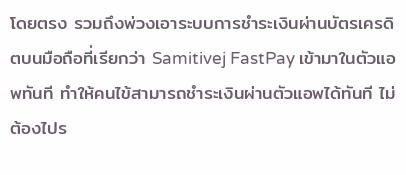โดยตรง รวมถึงพ่วงเอาระบบการชำระเงินผ่านบัตรเครดิตบนมือถือที่เรียกว่า Samitivej FastPay เข้ามาในตัวแอพทันที ทำให้คนไข้สามารถชำระเงินผ่านตัวแอพได้ทันที ไม่ต้องไปร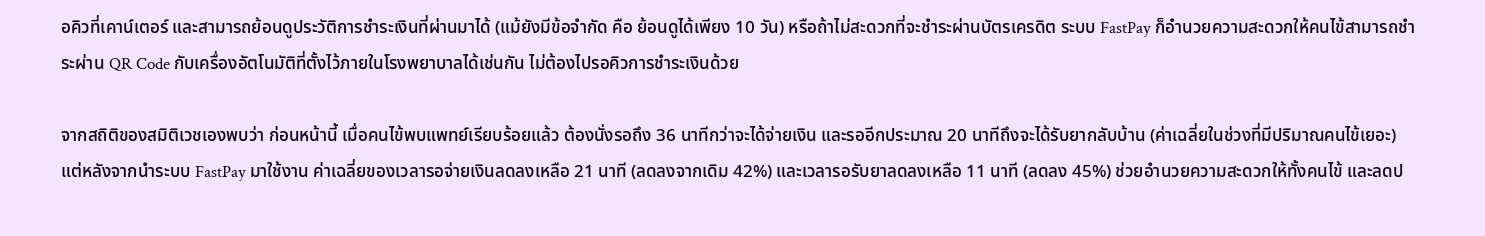อคิวที่เคาน์เตอร์ และสามารถย้อนดูประวัติการชำระเงินที่ผ่านมาได้ (แม้ยังมีข้อจำกัด คือ ย้อนดูได้เพียง 10 วัน) หรือถ้าไม่สะดวกที่จะชำระผ่านบัตรเครดิต ระบบ FastPay ก็อำนวยความสะดวกให้คนไข้สามารถชำระผ่าน QR Code กับเครื่องอัตโนมัติที่ตั้งไว้ภายในโรงพยาบาลได้เช่นกัน ไม่ต้องไปรอคิวการชำระเงินด้วย

จากสถิติของสมิติเวชเองพบว่า ก่อนหน้านี้ เมื่อคนไข้พบแพทย์เรียบร้อยแล้ว ต้องนั่งรอถึง 36 นาทีกว่าจะได้จ่ายเงิน และรออีกประมาณ 20 นาทีถึงจะได้รับยากลับบ้าน (ค่าเฉลี่ยในช่วงที่มีปริมาณคนไข้เยอะ) แต่หลังจากนำระบบ FastPay มาใช้งาน ค่าเฉลี่ยของเวลารอจ่ายเงินลดลงเหลือ 21 นาที (ลดลงจากเดิม 42%) และเวลารอรับยาลดลงเหลือ 11 นาที (ลดลง 45%) ช่วยอำนวยความสะดวกให้ทั้งคนไข้ และลดป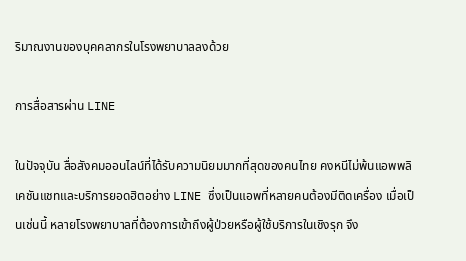ริมาณงานของบุคคลากรในโรงพยาบาลลงด้วย

การสื่อสารผ่าน LINE

ในปัจจุบัน สื่อสังคมออนไลน์ที่ได้รับความนิยมมากที่สุดของคนไทย คงหนีไม่พ้นแอพพลิเคชันแชทและบริการยอดฮิตอย่าง LINE ซึ่งเป็นแอพที่หลายคนต้องมีติดเครื่อง เมื่อเป็นเช่นนี้ หลายโรงพยาบาลที่ต้องการเข้าถึงผู้ป่วยหรือผู้ใช้บริการในเชิงรุก จึง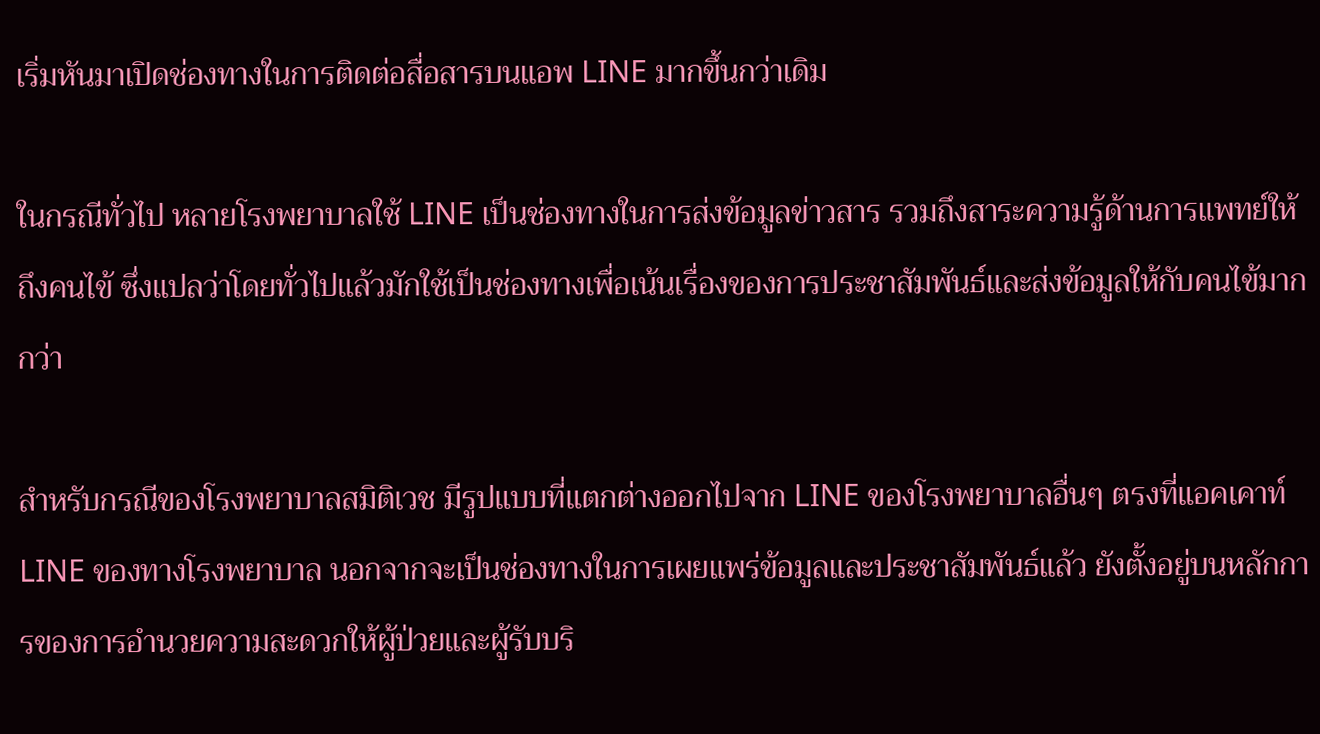เริ่มหันมาเปิดช่องทางในการติดต่อสื่อสารบนแอพ LINE มากขึ้นกว่าเดิม

ในกรณีทั่วไป หลายโรงพยาบาลใช้ LINE เป็นช่องทางในการส่งข้อมูลข่าวสาร รวมถึงสาระความรู้ด้านการแพทย์ให้ถึงคนไข้ ซึ่งแปลว่าโดยทั่วไปแล้วมักใช้เป็นช่องทางเพื่อเน้นเรื่องของการประชาสัมพันธ์และส่งข้อมูลให้กับคนไข้มากกว่า

สำหรับกรณีของโรงพยาบาลสมิติเวช มีรูปแบบที่แตกต่างออกไปจาก LINE ของโรงพยาบาลอื่นๆ ตรงที่แอคเคาท์ LINE ของทางโรงพยาบาล นอกจากจะเป็นช่องทางในการเผยแพร่ข้อมูลและประชาสัมพันธ์แล้ว ยังตั้งอยู่บนหลักการของการอำนวยความสะดวกให้ผู้ป่วยและผู้รับบริ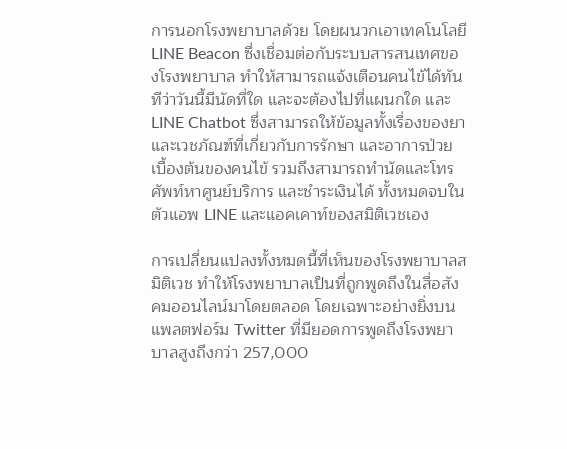การนอกโรงพยาบาลด้วย โดยผนวกเอาเทคโนโลยี LINE Beacon ซึ่งเชื่อมต่อกับระบบสารสนเทศของโรงพยาบาล ทำให้สามารถแจ้งเตือนคนไข้ได้ทันทีว่าวันนี้มีนัดที่ใด และจะต้องไปที่แผนกใด และ LINE Chatbot ซึ่งสามารถให้ข้อมูลทั้งเรื่องของยาและเวชภัณฑ์ที่เกี่ยวกับการรักษา และอาการป่วยเบื้องต้นของคนไข้ รวมถึงสามารถทำนัดและโทรศัพท์หาศูนย์บริการ และชำระเงินได้ ทั้งหมดจบในตัวแอพ LINE และแอคเคาท์ของสมิติเวชเอง

การเปลี่ยนแปลงทั้งหมดนี้ที่เห็นของโรงพยาบาลสมิติเวช ทำให้โรงพยาบาลเป็นที่ถูกพูดถึงในสื่อสังคมออนไลน์มาโดยตลอด โดยเฉพาะอย่างยิ่งบนแพลตฟอร์ม Twitter ที่มียอดการพูดถึงโรงพยาบาลสูงถึงกว่า 257,000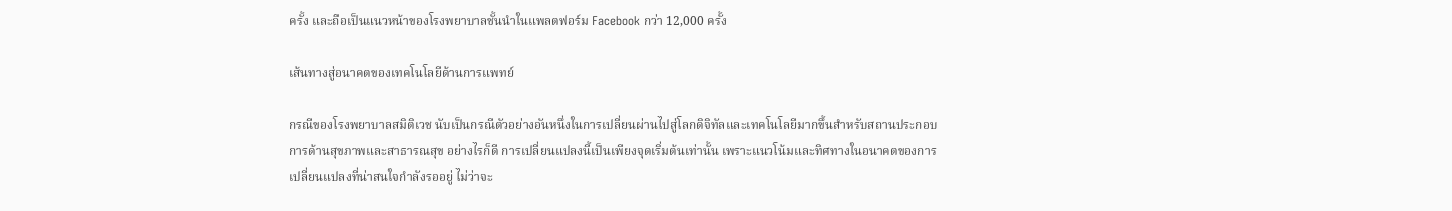ครั้ง และถือเป็นแนวหน้าของโรงพยาบาลชั้นนำในแพลตฟอร์ม Facebook กว่า 12,000 ครั้ง

เส้นทางสู่อนาคตของเทคโนโลยีด้านการแพทย์

กรณีของโรงพยาบาลสมิติเวช นับเป็นกรณีตัวอย่างอันหนึ่งในการเปลี่ยนผ่านไปสู่โลกดิจิทัลและเทคโนโลยีมากขึ้นสำหรับสถานประกอบการด้านสุขภาพและสาธารณสุข อย่างไรก็ดี การเปลี่ยนแปลงนี้เป็นเพียงจุดเริ่มต้นเท่านั้น เพราะแนวโน้มและทิศทางในอนาคตของการเปลี่ยนแปลงที่น่าสนใจกำลังรออยู่ ไม่ว่าจะ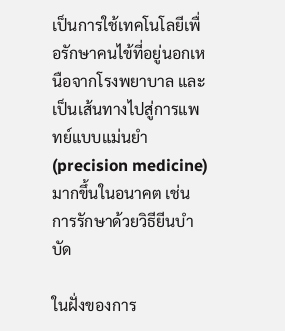เป็นการใช้เทคโนโลยีเพื่อรักษาคนไข้ที่อยู่นอกเหนือจากโรงพยาบาล และเป็นเส้นทางไปสู่การแพทย์แบบแม่นยำ (precision medicine) มากขึ้นในอนาคต เช่น การรักษาด้วยวิธียีนบำบัด

ในฝั่งของการ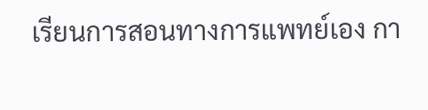เรียนการสอนทางการแพทย์เอง กา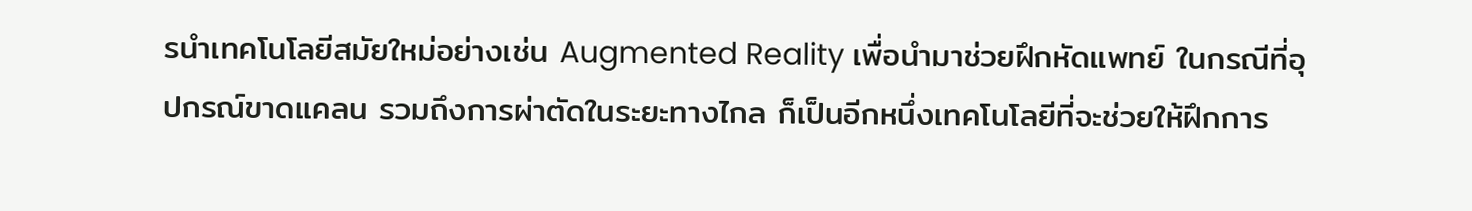รนำเทคโนโลยีสมัยใหม่อย่างเช่น Augmented Reality เพื่อนำมาช่วยฝึกหัดแพทย์ ในกรณีที่อุปกรณ์ขาดแคลน รวมถึงการผ่าตัดในระยะทางไกล ก็เป็นอีกหนึ่งเทคโนโลยีที่จะช่วยให้ฝึกการ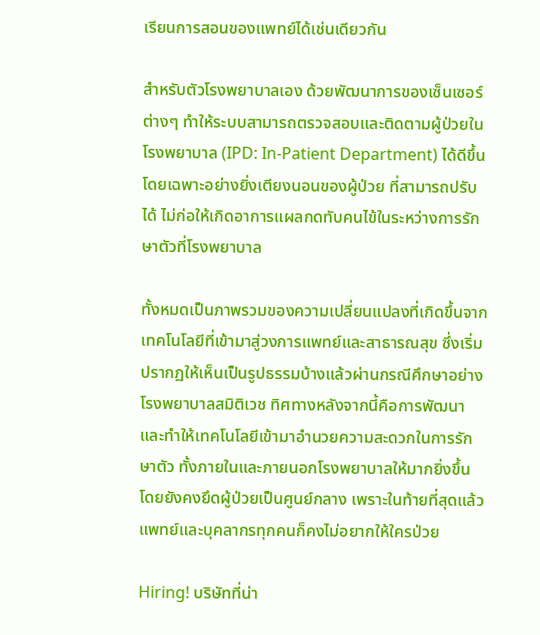เรียนการสอนของแพทย์ได้เช่นเดียวกัน

สำหรับตัวโรงพยาบาลเอง ด้วยพัฒนาการของเซ็นเซอร์ต่างๆ ทำให้ระบบสามารถตรวจสอบและติดตามผู้ป่วยในโรงพยาบาล (IPD: In-Patient Department) ได้ดีขึ้น โดยเฉพาะอย่างยิ่งเตียงนอนของผู้ป่วย ที่สามารถปรับได้ ไม่ก่อให้เกิดอาการแผลกดทับคนไข้ในระหว่างการรักษาตัวที่โรงพยาบาล

ทั้งหมดเป็นภาพรวมของความเปลี่ยนแปลงที่เกิดขึ้นจากเทคโนโลยีที่เข้ามาสู่วงการแพทย์และสาธารณสุข ซึ่งเริ่มปรากฏให้เห็นเป็นรูปธรรมบ้างแล้วผ่านกรณีศึกษาอย่างโรงพยาบาลสมิติเวช ทิศทางหลังจากนี้คือการพัฒนาและทำให้เทคโนโลยีเข้ามาอำนวยความสะดวกในการรักษาตัว ทั้งภายในและภายนอกโรงพยาบาลให้มากยิ่งขึ้น โดยยังคงยึดผู้ป่วยเป็นศูนย์กลาง เพราะในท้ายที่สุดแล้วแพทย์และบุคลากรทุกคนก็คงไม่อยากให้ใครป่วย

Hiring! บริษัทที่น่า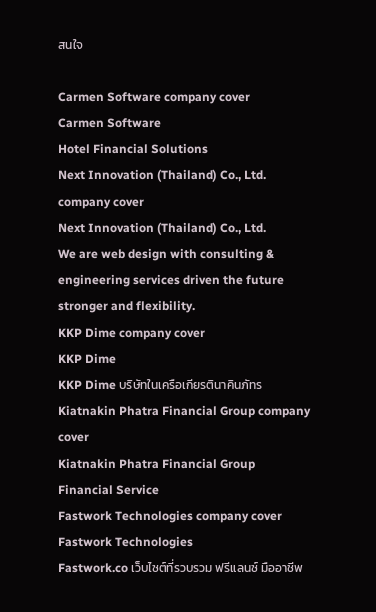สนใจ

Carmen Software company cover
Carmen Software
Hotel Financial Solutions
Next Innovation (Thailand) Co., Ltd. company cover
Next Innovation (Thailand) Co., Ltd.
We are web design with consulting & engineering services driven the future stronger and flexibility.
KKP Dime company cover
KKP Dime
KKP Dime บริษัทในเครือเกียรตินาคินภัทร
Kiatnakin Phatra Financial Group company cover
Kiatnakin Phatra Financial Group
Financial Service
Fastwork Technologies company cover
Fastwork Technologies
Fastwork.co เว็บไซต์ที่รวบรวม ฟรีแลนซ์ มืออาชีพ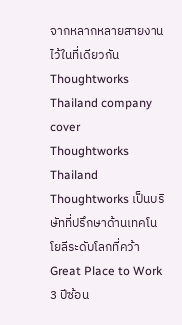จากหลากหลายสายงานไว้ในที่เดียวกัน
Thoughtworks Thailand company cover
Thoughtworks Thailand
Thoughtworks เป็นบริษัทที่ปรึกษาด้านเทคโนโยลีระดับโลกที่คว้า Great Place to Work 3 ปีซ้อน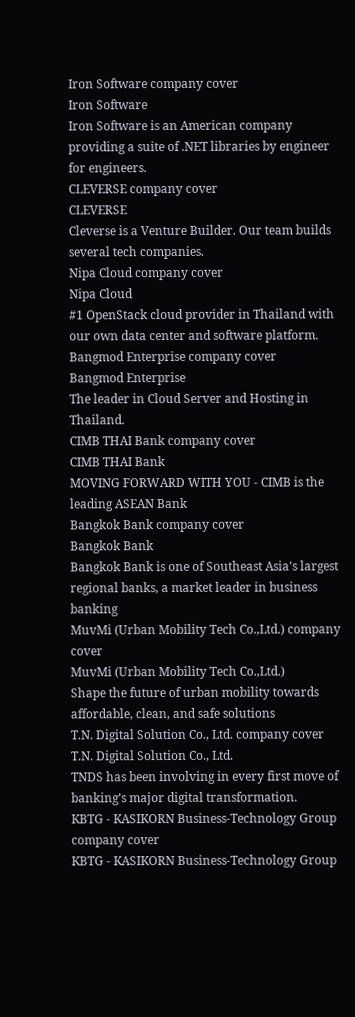Iron Software company cover
Iron Software
Iron Software is an American company providing a suite of .NET libraries by engineer for engineers.
CLEVERSE company cover
CLEVERSE
Cleverse is a Venture Builder. Our team builds several tech companies.
Nipa Cloud company cover
Nipa Cloud
#1 OpenStack cloud provider in Thailand with our own data center and software platform.
Bangmod Enterprise company cover
Bangmod Enterprise
The leader in Cloud Server and Hosting in Thailand.
CIMB THAI Bank company cover
CIMB THAI Bank
MOVING FORWARD WITH YOU - CIMB is the leading ASEAN Bank
Bangkok Bank company cover
Bangkok Bank
Bangkok Bank is one of Southeast Asia's largest regional banks, a market leader in business banking
MuvMi (Urban Mobility Tech Co.,Ltd.) company cover
MuvMi (Urban Mobility Tech Co.,Ltd.)
Shape the future of urban mobility towards affordable, clean, and safe solutions
T.N. Digital Solution Co., Ltd. company cover
T.N. Digital Solution Co., Ltd.
TNDS has been involving in every first move of banking’s major digital transformation.
KBTG - KASIKORN Business-Technology Group company cover
KBTG - KASIKORN Business-Technology Group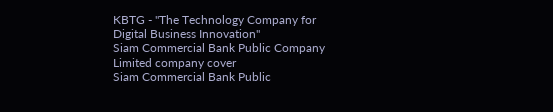KBTG - "The Technology Company for Digital Business Innovation"
Siam Commercial Bank Public Company Limited company cover
Siam Commercial Bank Public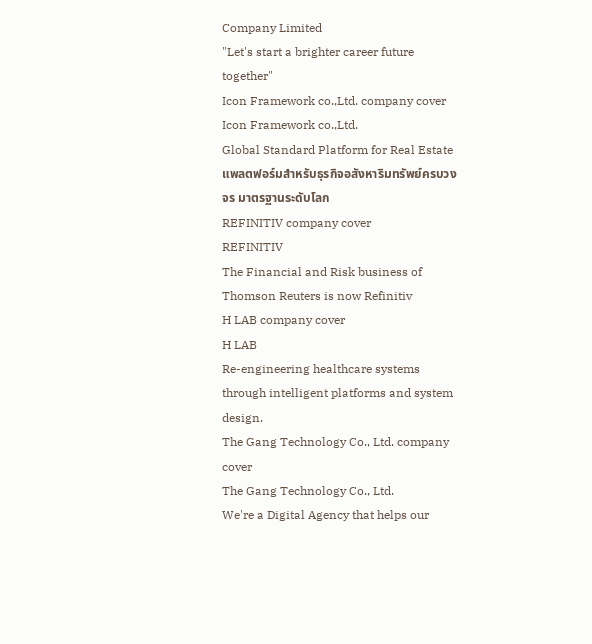Company Limited
"Let's start a brighter career future together"
Icon Framework co.,Ltd. company cover
Icon Framework co.,Ltd.
Global Standard Platform for Real Estate แพลตฟอร์มสำหรับธุรกิจอสังหาริมทรัพย์ครบวงจร มาตรฐานระดับโลก
REFINITIV company cover
REFINITIV
The Financial and Risk business of Thomson Reuters is now Refinitiv
H LAB company cover
H LAB
Re-engineering healthcare systems through intelligent platforms and system design.
The Gang Technology Co., Ltd. company cover
The Gang Technology Co., Ltd.
We're a Digital Agency that helps our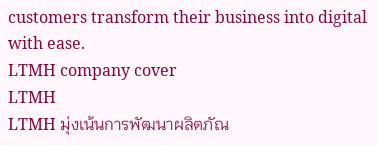customers transform their business into digital with ease.
LTMH company cover
LTMH
LTMH มุ่งเน้นการพัฒนาผลิตภัณ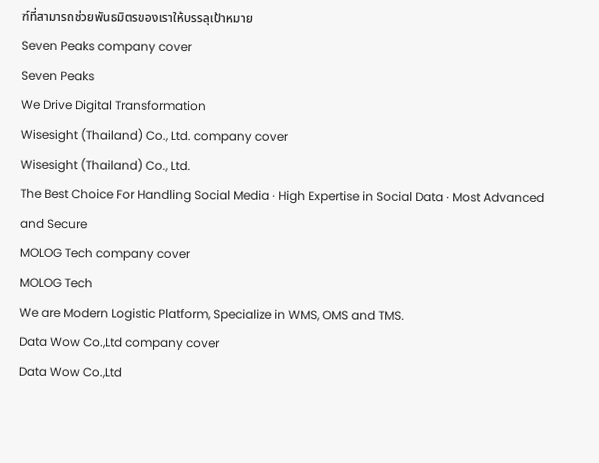ฑ์ที่สามารถช่วยพันธมิตรของเราให้บรรลุเป้าหมาย
Seven Peaks company cover
Seven Peaks
We Drive Digital Transformation
Wisesight (Thailand) Co., Ltd. company cover
Wisesight (Thailand) Co., Ltd.
The Best Choice For Handling Social Media · High Expertise in Social Data · Most Advanced and Secure
MOLOG Tech company cover
MOLOG Tech
We are Modern Logistic Platform, Specialize in WMS, OMS and TMS.
Data Wow Co.,Ltd company cover
Data Wow Co.,Ltd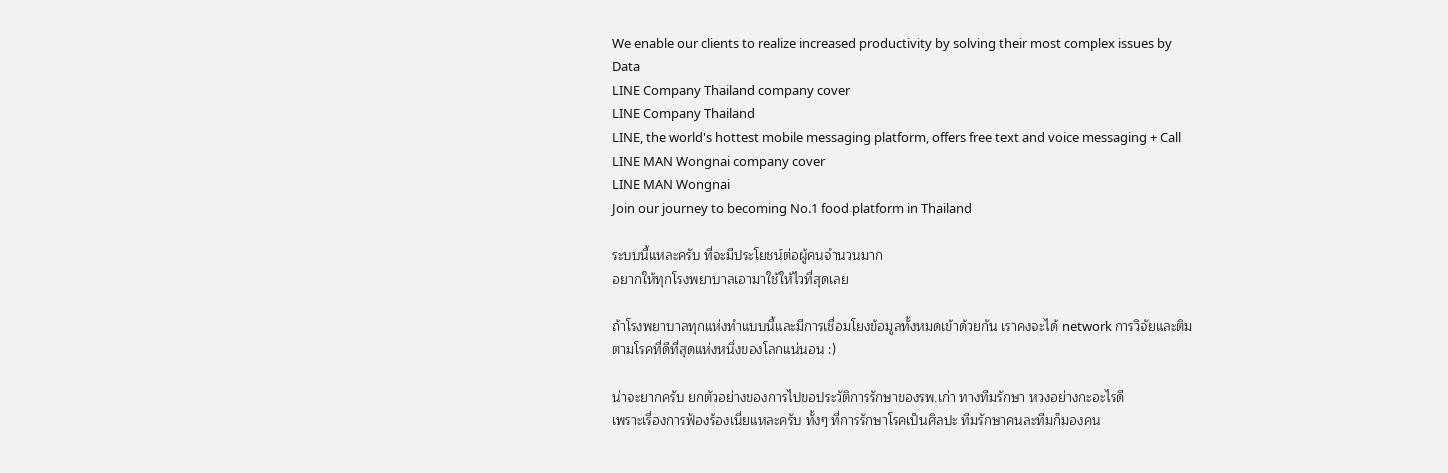We enable our clients to realize increased productivity by solving their most complex issues by Data
LINE Company Thailand company cover
LINE Company Thailand
LINE, the world's hottest mobile messaging platform, offers free text and voice messaging + Call
LINE MAN Wongnai company cover
LINE MAN Wongnai
Join our journey to becoming No.1 food platform in Thailand

ระบบนี้แหละครับ ที่จะมีประโยชน์ต่อผู้คนจำนวนมาก
อยากให้ทุกโรงพยาบาลเอามาใช้ให้ไวที่สุดเลย

ถ้าโรงพยาบาลทุกแห่งทำแบบนี้และมีการเชื่อมโยงข้อมูลทั้งหมดเข้าด้วยกัน เราคงจะได้ network การวิจัยและติมตามโรคที่ดีที่สุดแห่งหนึ่งของโลกแน่นอน :)

น่าจะยากครับ ยกตัวอย่างของการไปขอประวัติการรักษาของรพ.เก่า ทางทีมรักษา หวงอย่างกะอะไรดี
เพราะเรื่องการฟ้องร้องเนี่ยแหละครับ ทั้งๆ ที่การรักษาโรคเป็นศิลปะ ทีมรักษาคนละทีมก็มองคน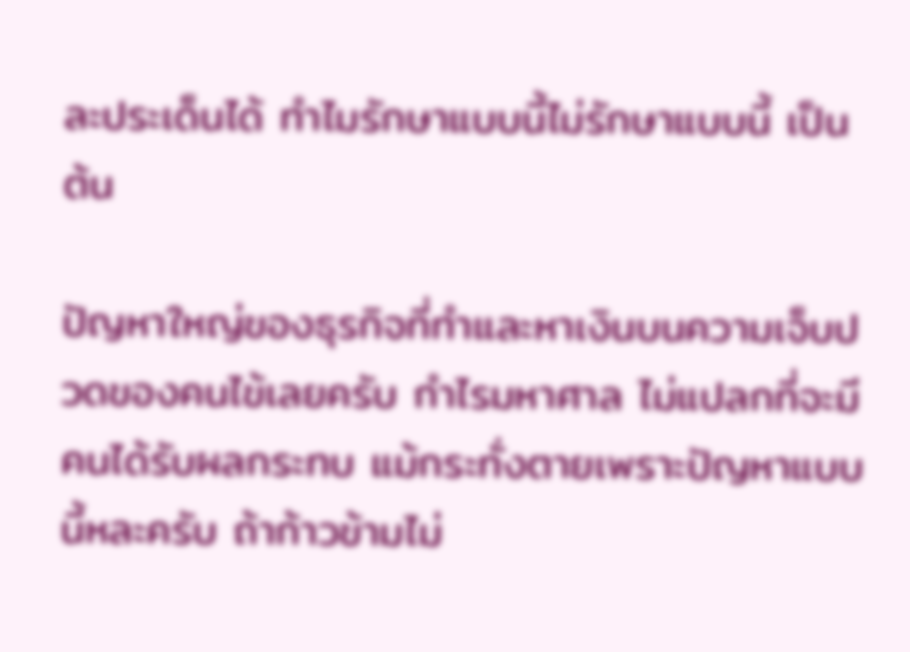ละประเด็นได้ ทำไมรักษาแบบนี้ไม่รักษาแบบนี้ เป็นต้น

ปัญหาใหญ่ของธุรกิจที่ทำและหาเงินบนความเจ็บปวดของคนไข้เลยครับ กำไรมหาศาล ไม่แปลกที่จะมีคนได้รับผลกระทบ แม้กระทั่งตายเพราะปัญหาแบบนี้หละครับ ถ้าก้าวข้ามไม่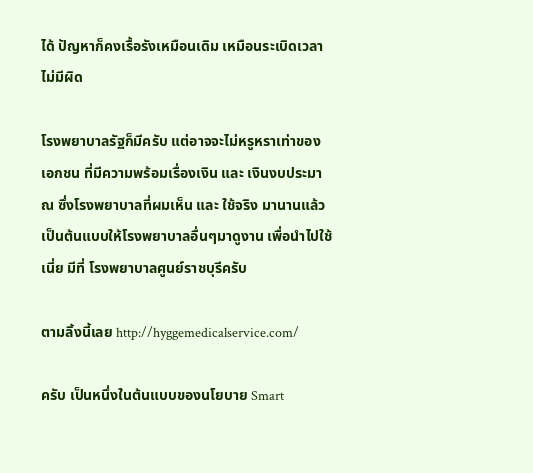ได้ ปัญหาก็คงเรื้อรังเหมือนเดิม เหมือนระเบิดเวลาไม่มีผิด

โรงพยาบาลรัฐก็มีครับ แต่อาจจะไม่หรูหราเท่าของเอกชน ที่มีความพร้อมเรื่องเงิน และ เงินงบประมาณ ซึ่งโรงพยาบาลที่ผมเห็น และ ใช้จริง มานานแล้ว เป็นต้นแบบให้โรงพยาบาลอื่นๆมาดูงาน เพื่อนำไปใช้เนี่ย มีที่ โรงพยาบาลศูนย์ราชบุรีครับ

ตามลิ้งนี้เลย http://hyggemedicalservice.com/

ครับ เป็นหนึ่งในต้นแบบของนโยบาย Smart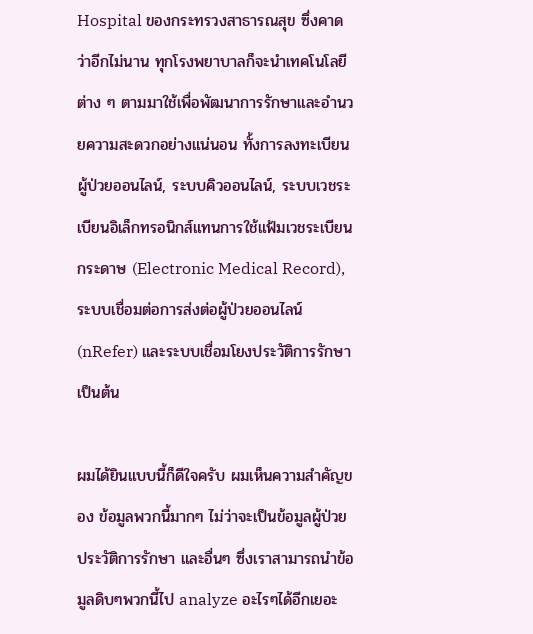Hospital ของกระทรวงสาธารณสุข ซึ่งคาดว่าอีกไม่นาน ทุกโรงพยาบาลก็จะนำเทคโนโลยีต่าง ๆ ตามมาใช้เพื่อพัฒนาการรักษาและอำนวยความสะดวกอย่างแน่นอน ทั้งการลงทะเบียนผู้ป่วยออนไลน์, ระบบคิวออนไลน์, ระบบเวชระเบียนอิเล็กทรอนิกส์แทนการใช้แฟ้มเวชระเบียนกระดาษ (Electronic Medical Record), ระบบเชื่อมต่อการส่งต่อผู้ป่วยออนไลน์ (nRefer) และระบบเชื่อมโยงประวัติการรักษา เป็นต้น

ผมได้ยินแบบนี้ก็ดีใจครับ ผมเห็นความสำคัญของ ข้อมูลพวกนี้มากๆ ไม่ว่าจะเป็นข้อมูลผู้ป่วย ประวัติการรักษา และอื่นๆ ซึ่งเราสามารถนำข้อมูลดิบๆพวกนี้ไป analyze อะไรๆได้อีกเยอะ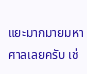แยะมากมายมหาศาลเลยครับ เช่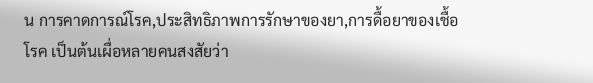น การคาดการณ์โรค,ประสิทธิภาพการรักษาของยา,การดื้อยาของเชื้อโรค เป็นต้นเผื่อหลายคนสงสัยว่า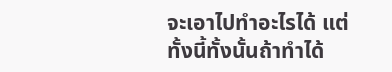จะเอาไปทำอะไรได้ แต่ทั้งนี้ทั้งนั้นถ้าทำได้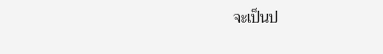จะเป็นป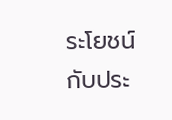ระโยชน์กับประ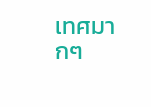เทศมากๆ